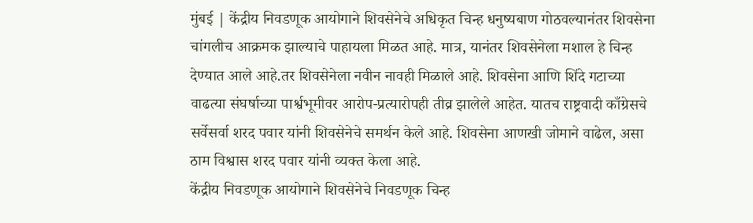मुंबई | केंद्रीय निवडणूक आयोगाने शिवसेनेचे अधिकृत चिन्ह धनुष्यबाण गोठवल्यानंतर शिवसेना चांगलीच आक्रमक झाल्याचे पाहायला मिळत आहे. मात्र, यानंतर शिवसेनेला मशाल हे चिन्ह देण्यात आले आहे.तर शिवसेनेला नवीन नावही मिळाले आहे. शिवसेना आणि शिंदे गटाच्या वाढत्या संघर्षाच्या पार्श्वभूमीवर आरोप-प्रत्यारोपही तीव्र झालेले आहेत. यातच राष्ट्रवादी काँग्रेसचे सर्वेसर्वा शरद पवार यांनी शिवसेनेचे समर्थन केले आहे. शिवसेना आणखी जोमाने वाढेल, असा ठाम विश्वास शरद पवार यांनी व्यक्त केला आहे.
केंद्रीय निवडणूक आयोगाने शिवसेनेचे निवडणूक चिन्ह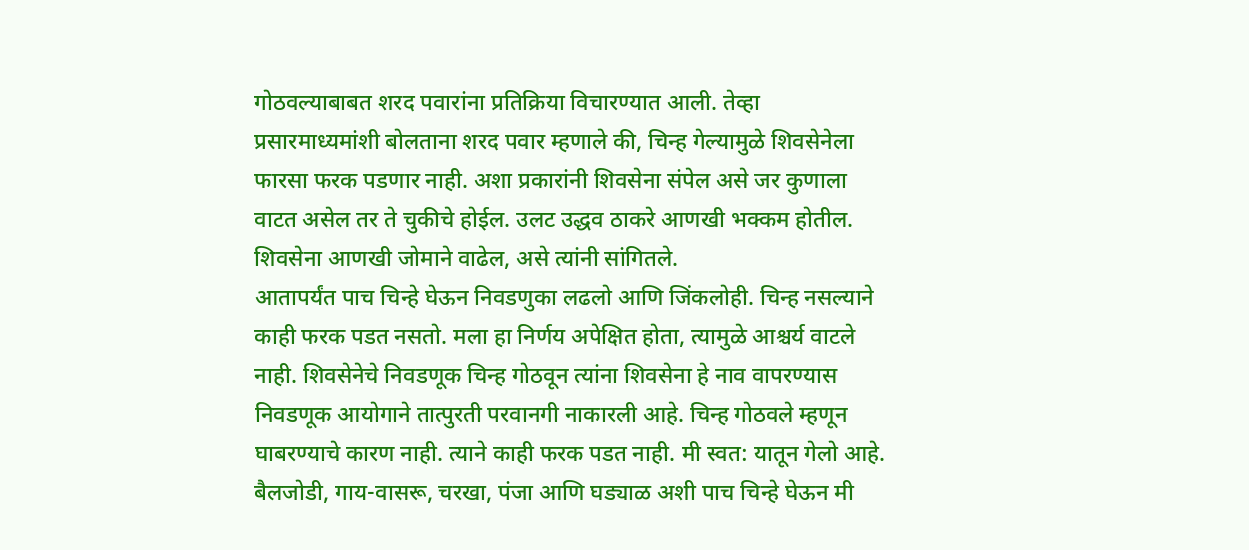गोठवल्याबाबत शरद पवारांना प्रतिक्रिया विचारण्यात आली. तेव्हा प्रसारमाध्यमांशी बोलताना शरद पवार म्हणाले की, चिन्ह गेल्यामुळे शिवसेनेला फारसा फरक पडणार नाही. अशा प्रकारांनी शिवसेना संपेल असे जर कुणाला वाटत असेल तर ते चुकीचे होईल. उलट उद्धव ठाकरे आणखी भक्कम होतील. शिवसेना आणखी जोमाने वाढेल, असे त्यांनी सांगितले.
आतापर्यंत पाच चिन्हे घेऊन निवडणुका लढलो आणि जिंकलोही. चिन्ह नसल्याने काही फरक पडत नसतो. मला हा निर्णय अपेक्षित होता, त्यामुळे आश्चर्य वाटले नाही. शिवसेनेचे निवडणूक चिन्ह गोठवून त्यांना शिवसेना हे नाव वापरण्यास निवडणूक आयोगाने तात्पुरती परवानगी नाकारली आहे. चिन्ह गोठवले म्हणून घाबरण्याचे कारण नाही. त्याने काही फरक पडत नाही. मी स्वत: यातून गेलो आहे. बैलजोडी, गाय-वासरू, चरखा, पंजा आणि घड्याळ अशी पाच चिन्हे घेऊन मी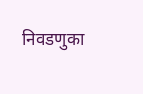निवडणुका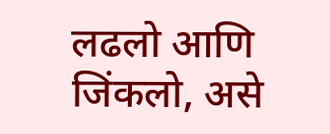लढलो आणि जिंकलो, असे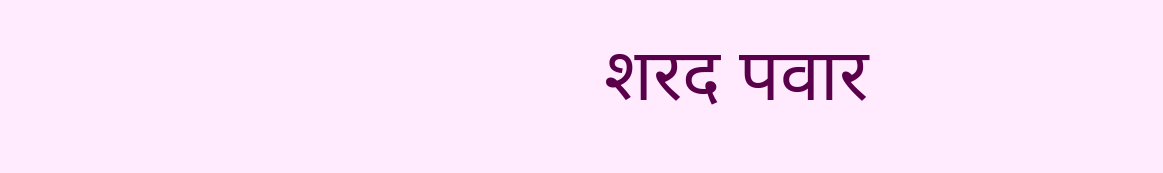शरद पवार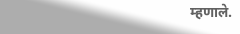म्हणाले.